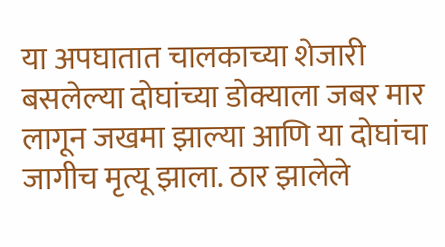या अपघातात चालकाच्या शेजारी बसलेल्या दोघांच्या डोक्याला जबर मार लागून जखमा झाल्या आणि या दोघांचा जागीच मृत्यू झाला. ठार झालेले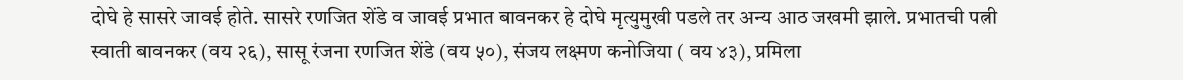दोघे हे सासरे जावई होते. सासरे रणजित शेंडे व जावई प्रभात बावनकर हे दोघे मृत्युमुखी पडले तर अन्य आठ जखमी झाले. प्रभातची पत्नी स्वाती बावनकर (वय २६), सासू रंजना रणजित शेंडे (वय ५०), संजय लक्ष्मण कनोजिया ( वय ४३), प्रमिला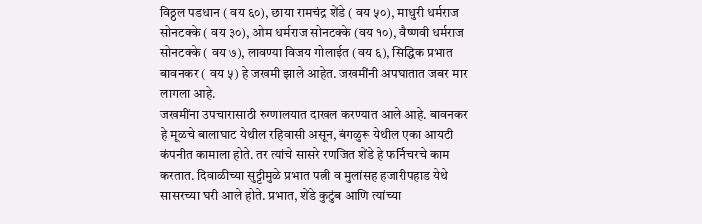विठ्ठल पडधान ( वय ६०), छाया रामचंद्र शेंडे ( वय ५०), माधुरी धर्मराज सोनटक्के ( वय ३०), ओम धर्मराज सोनटक्के (वय १०), वैष्णवी धर्मराज सोनटक्के ( वय ७), लावण्या विजय गोलाईत (वय ६), सिद्धिक प्रभात बावनकर ( वय ५) हे जखमी झाले आहेत. जखमींनी अपघातात जबर मार लागला आहे.
जखमींना उपचारासाठी रुग्णालयात दाखल करण्यात आले आहे. बावनकर हे मूळचे बालाघाट येथील रहिवासी असून, बंगळुरू येथील एका आयटी कंपनीत कामाला होते. तर त्यांचे सासरे रणजित शेंडे हे फर्निचरचे काम करतात. दिवाळीच्या सुट्टीमुळे प्रभात पत्नी व मुलांसह हजारीपहाड येथे सासरच्या घरी आले होते. प्रभात, शेंडे कुटुंब आणि त्यांच्या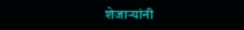शेजाऱ्यांनी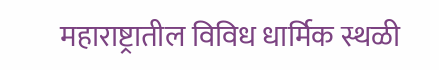महाराष्ट्रातील विविध धार्मिक स्थळी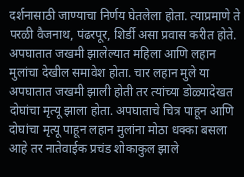दर्शनासाठी जाण्याचा निर्णय घेतलेला होता. त्याप्रमाणे ते परळी वैजनाथ, पंढरपूर, शिर्डी असा प्रवास करीत होते.
अपघातात जखमी झालेल्यात महिला आणि लहान मुलांचा देखील समावेश होता. चार लहान मुले या अपघातात जखमी झाली होती तर त्यांच्या डोळ्यादेखत दोघांचा मृत्यू झाला होता. अपघाताचे चित्र पाहून आणि दोघांचा मृत्यू पाहून लहान मुलांना मोठा धक्का बसला आहे तर नातेवाईक प्रचंड शोकाकुल झाले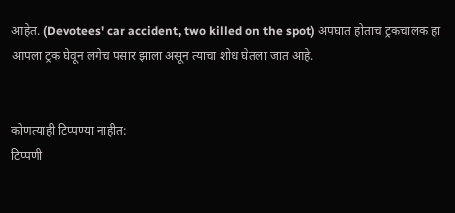आहेत. (Devotees' car accident, two killed on the spot) अपघात होताच ट्रकचालक हा आपला ट्रक घेवून लगेच पसार झाला असून त्याचा शोध घेतला जात आहे.


कोणत्याही टिप्पण्या नाहीत:
टिप्पणी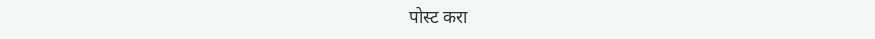पोस्ट करा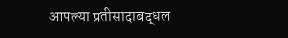आपल्या प्रतीसादाबद्धल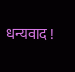धन्यवाद !